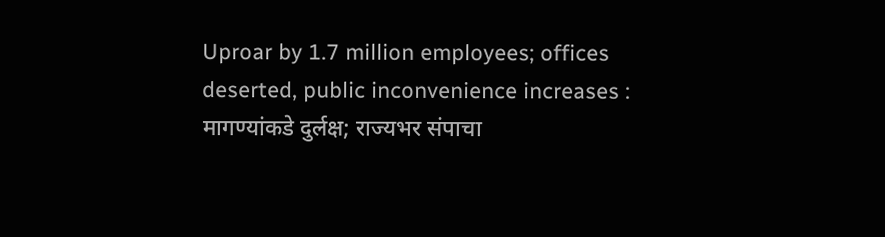Uproar by 1.7 million employees; offices deserted, public inconvenience increases : मागण्यांकडे दुर्लक्ष; राज्यभर संपाचा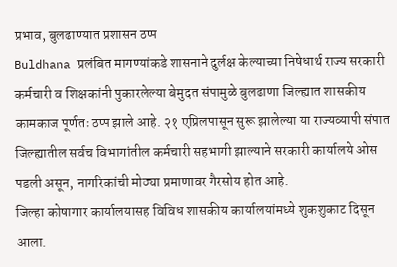प्रभाव, बुलढाण्यात प्रशासन ठप्प
Buldhana प्रलंबित मागण्यांकडे शासनाने दुर्लक्ष केल्याच्या निषेधार्थ राज्य सरकारी कर्मचारी व शिक्षकांनी पुकारलेल्या बेमुदत संपामुळे बुलढाणा जिल्ह्यात शासकीय कामकाज पूर्णतः ठप्प झाले आहे. २१ एप्रिलपासून सुरू झालेल्या या राज्यव्यापी संपात जिल्ह्यातील सर्वच विभागांतील कर्मचारी सहभागी झाल्याने सरकारी कार्यालये ओस पडली असून, नागरिकांची मोठ्या प्रमाणावर गैरसोय होत आहे.
जिल्हा कोषागार कार्यालयासह विविध शासकीय कार्यालयांमध्ये शुकशुकाट दिसून आला.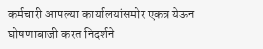कर्मचारी आपल्या कार्यालयांसमोर एकत्र येऊन घोषणाबाजी करत निदर्शने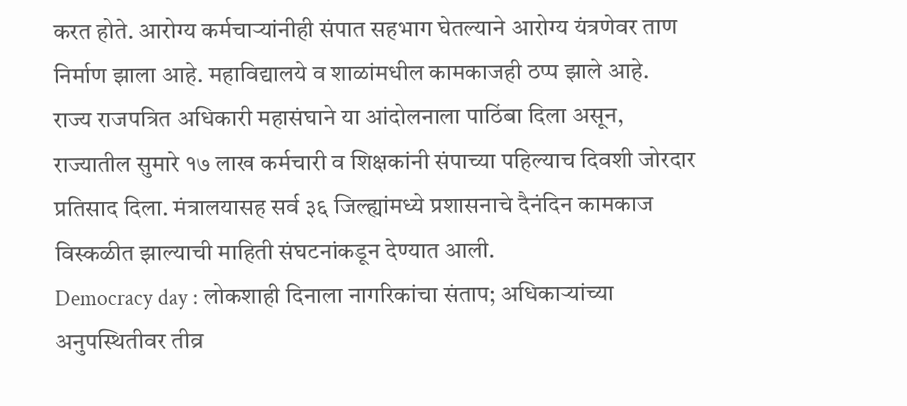करत होते. आरोग्य कर्मचाऱ्यांनीही संपात सहभाग घेतल्याने आरोग्य यंत्रणेवर ताण निर्माण झाला आहे. महाविद्यालये व शाळांमधील कामकाजही ठप्प झाले आहे.
राज्य राजपत्रित अधिकारी महासंघाने या आंदोलनाला पाठिंबा दिला असून, राज्यातील सुमारे १७ लाख कर्मचारी व शिक्षकांनी संपाच्या पहिल्याच दिवशी जोरदार प्रतिसाद दिला. मंत्रालयासह सर्व ३६ जिल्ह्यांमध्ये प्रशासनाचे दैनंदिन कामकाज विस्कळीत झाल्याची माहिती संघटनांकडून देण्यात आली.
Democracy day : लोकशाही दिनाला नागरिकांचा संताप; अधिकाऱ्यांच्या अनुपस्थितीवर तीव्र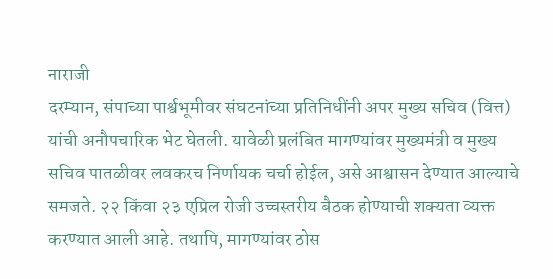नाराजी
दरम्यान, संपाच्या पार्श्वभूमीवर संघटनांच्या प्रतिनिधींनी अपर मुख्य सचिव (वित्त) यांची अनौपचारिक भेट घेतली. यावेळी प्रलंबित मागण्यांवर मुख्यमंत्री व मुख्य सचिव पातळीवर लवकरच निर्णायक चर्चा होईल, असे आश्वासन देण्यात आल्याचे समजते. २२ किंवा २३ एप्रिल रोजी उच्चस्तरीय बैठक होण्याची शक्यता व्यक्त करण्यात आली आहे. तथापि, मागण्यांवर ठोस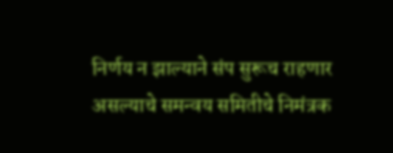निर्णय न झाल्याने संप सुरूच राहणार असल्याचे समन्वय समितीचे निमंत्रक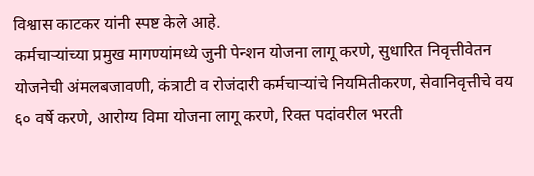विश्वास काटकर यांनी स्पष्ट केले आहे.
कर्मचाऱ्यांच्या प्रमुख मागण्यांमध्ये जुनी पेन्शन योजना लागू करणे, सुधारित निवृत्तीवेतन योजनेची अंमलबजावणी, कंत्राटी व रोजंदारी कर्मचाऱ्यांचे नियमितीकरण, सेवानिवृत्तीचे वय ६० वर्षे करणे, आरोग्य विमा योजना लागू करणे, रिक्त पदांवरील भरती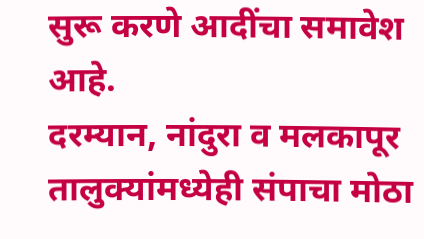सुरू करणे आदींचा समावेश आहे.
दरम्यान, नांदुरा व मलकापूर तालुक्यांमध्येही संपाचा मोठा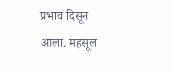प्रभाव दिसून आला. महसूल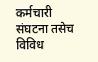कर्मचारी संघटना तसेच विविध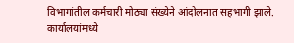विभागांतील कर्मचारी मोठ्या संख्येने आंदोलनात सहभागी झाले. कार्यालयांमध्ये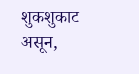शुकशुकाट असून,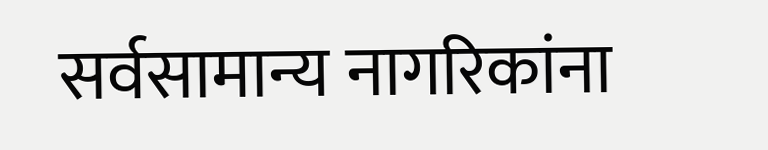सर्वसामान्य नागरिकांना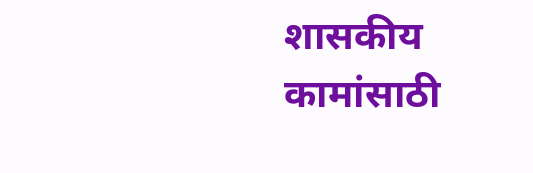शासकीय कामांसाठी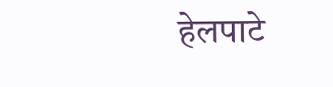हेलपाटे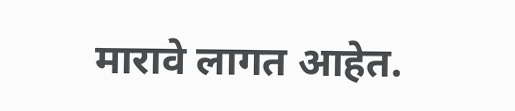मारावे लागत आहेत.